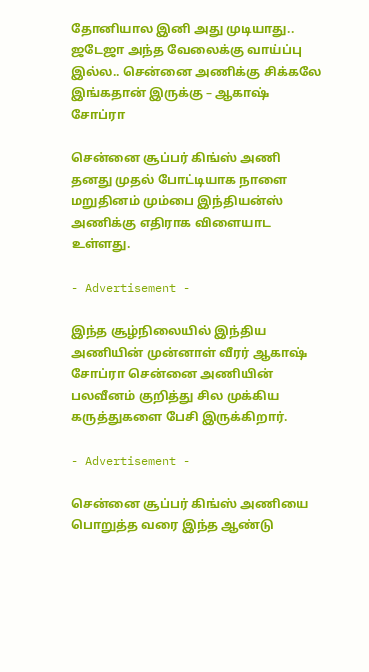தோனியால இனி அது முடியாது.. ஜடேஜா அந்த வேலைக்கு வாய்ப்பு இல்ல.. சென்னை அணிக்கு சிக்கலே இங்கதான் இருக்கு – ஆகாஷ் சோப்ரா

சென்னை சூப்பர் கிங்ஸ் அணி தனது முதல் போட்டியாக நாளை மறுதினம் மும்பை இந்தியன்ஸ் அணிக்கு எதிராக விளையாட உள்ளது.

- Advertisement -

இந்த சூழ்நிலையில் இந்திய அணியின் முன்னாள் வீரர் ஆகாஷ் சோப்ரா சென்னை அணியின் பலவீனம் குறித்து சில முக்கிய கருத்துகளை பேசி இருக்கிறார்.

- Advertisement -

சென்னை சூப்பர் கிங்ஸ் அணியை பொறுத்த வரை இந்த ஆண்டு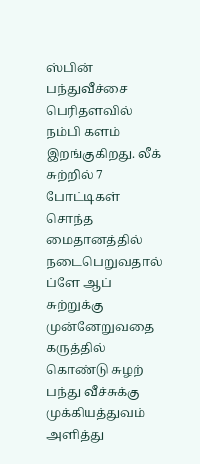ஸ்பின் பந்துவீச்சை பெரிதளவில் நம்பி களம் இறங்குகிறது. லீக் சுற்றில் 7 போட்டிகள் சொந்த மைதானத்தில் நடைபெறுவதால் ப்ளே ஆப் சுற்றுக்கு முன்னேறுவதை கருத்தில் கொண்டு சுழற் பந்து வீச்சுக்கு முக்கியத்துவம் அளித்து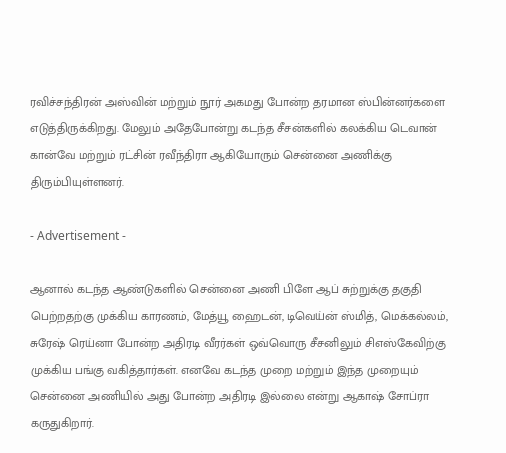ரவிச்சந்திரன் அஸ்வின் மற்றும் நூர் அகமது போன்ற தரமான ஸ்பின்னர்களை எடுத்திருக்கிறது. மேலும் அதேபோன்று கடந்த சீசன்களில் கலக்கிய டெவான் கான்வே மற்றும் ரட்சின் ரவீந்திரா ஆகியோரும் சென்னை அணிக்கு திரும்பியுள்ளனர்.

- Advertisement -

ஆனால் கடந்த ஆண்டுகளில் சென்னை அணி பிளே ஆப் சுற்றுக்கு தகுதி பெற்றதற்கு முக்கிய காரணம், மேத்யூ ஹைடன், டிவெய்ன் ஸ்மித், மெக்கல்லம், சுரேஷ் ரெய்னா போன்ற அதிரடி வீரர்கள் ஒவ்வொரு சீசனிலும் சிஎஸ்கேவிற்கு முக்கிய பங்கு வகித்தார்கள். எனவே கடந்த முறை மற்றும் இந்த முறையும் சென்னை அணியில் அது போன்ற அதிரடி இல்லை என்று ஆகாஷ் சோப்ரா கருதுகிறார்.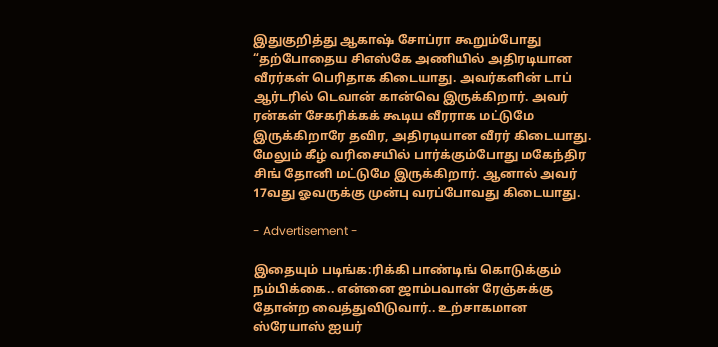இதுகுறித்து ஆகாஷ் சோப்ரா கூறும்போது “தற்போதைய சிஎஸ்கே அணியில் அதிரடியான வீரர்கள் பெரிதாக கிடையாது. அவர்களின் டாப் ஆர்டரில் டெவான் கான்வெ இருக்கிறார். அவர் ரன்கள் சேகரிக்கக் கூடிய வீரராக மட்டுமே இருக்கிறாரே தவிர, அதிரடியான வீரர் கிடையாது. மேலும் கீழ் வரிசையில் பார்க்கும்போது மகேந்திர சிங் தோனி மட்டுமே இருக்கிறார். ஆனால் அவர் 17வது ஓவருக்கு முன்பு வரப்போவது கிடையாது.

- Advertisement -

இதையும் படிங்க:ரிக்கி பாண்டிங் கொடுக்கும் நம்பிக்கை.. என்னை ஜாம்பவான் ரேஞ்சுக்கு தோன்ற வைத்துவிடுவார்.. உற்சாகமான ஸ்ரேயாஸ் ஐயர்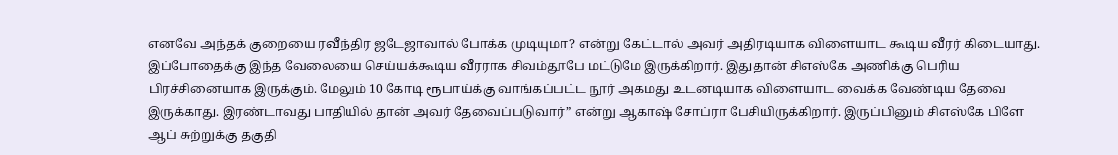எனவே அந்தக் குறையை ரவீந்திர ஜடேஜாவால் போக்க முடியுமா? என்று கேட்டால் அவர் அதிரடியாக விளையாட கூடிய வீரர் கிடையாது. இப்போதைக்கு இந்த வேலையை செய்யக்கூடிய வீரராக சிவம்தூபே மட்டுமே இருக்கிறார். இதுதான் சிஎஸ்கே அணிக்கு பெரிய பிரச்சினையாக இருக்கும். மேலும் 10 கோடி ரூபாய்க்கு வாங்கப்பட்ட நூர் அகமது உடனடியாக விளையாட வைக்க வேண்டிய தேவை இருக்காது. இரண்டாவது பாதியில் தான் அவர் தேவைப்படுவார்” என்று ஆகாஷ் சோப்ரா பேசியிருக்கிறார். இருப்பினும் சிஎஸ்கே பிளே ஆப் சுற்றுக்கு தகுதி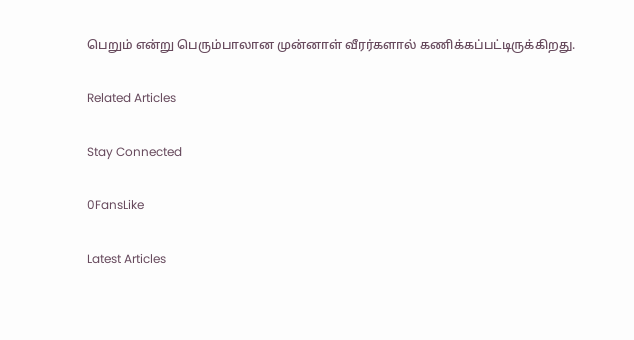பெறும் என்று பெரும்பாலான முன்னாள் வீரர்களால் கணிக்கப்பட்டிருக்கிறது.

Related Articles

Stay Connected

0FansLike

Latest Articles